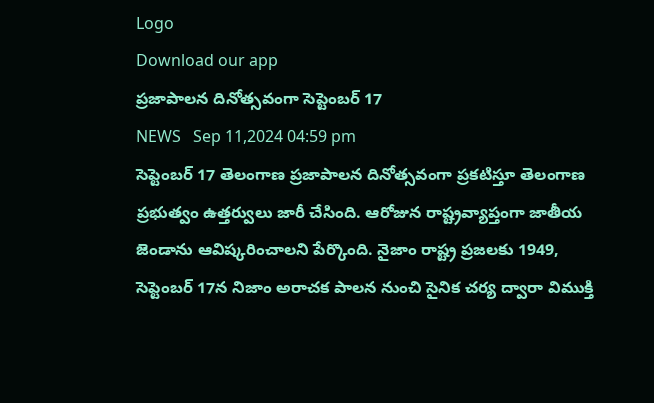Logo
Download our app
ప్రజాపాలన దినోత్సవంగా సెప్టెంబర్ 17
NEWS   Sep 11,2024 04:59 pm
సెప్టెంబర్ 17 తెలంగాణ ప్రజాపాలన దినోత్సవంగా ప్రకటిస్తూ తెలంగాణ ప్రభుత్వం ఉత్తర్వులు జారీ చేసింది. ఆరోజున రాష్ట్రవ్యాప్తంగా జాతీయ జెండాను ఆవిష్కరించాలని పేర్కొంది. నైజాం రాష్ట్ర ప్రజలకు 1949, సెప్టెంబర్ 17న నిజాం అరాచక పాలన నుంచి సైనిక చర్య ద్వారా విముక్తి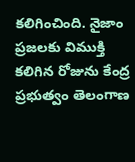కలిగించింది. నైజాం ప్రజలకు విముక్తి కలిగిన రోజును కేంద్ర ప్రభుత్వం తెలంగాణ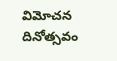విమోచన దినోత్సవం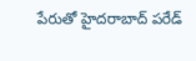పేరుతో హైదరాబాద్ పరేడ్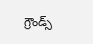గ్రౌండ్స్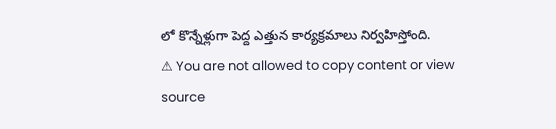లో కొన్నేళ్లుగా పెద్ద ఎత్తున కార్యక్రమాలు నిర్వహిస్తోంది.
⚠ You are not allowed to copy content or view source